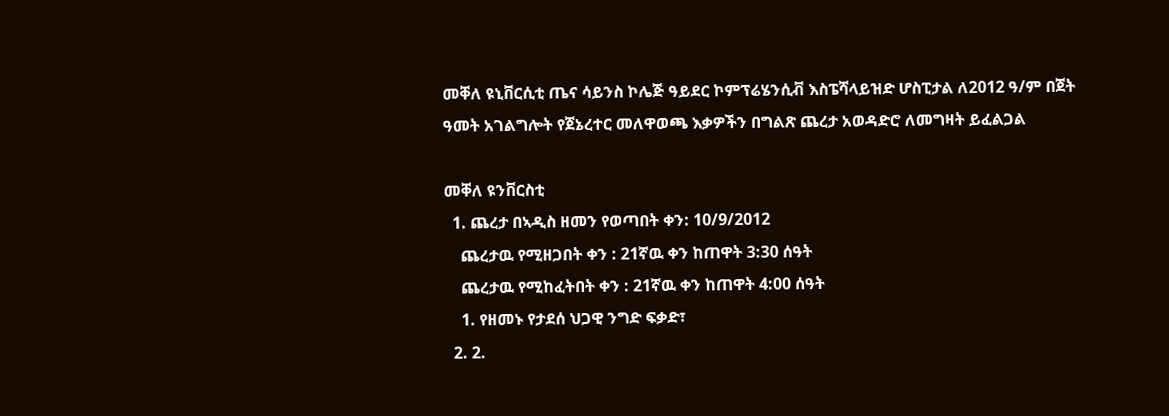መቐለ ዩኒቨርሲቲ ጤና ሳይንስ ኮሌጅ ዓይደር ኮምፕሬሄንሲቭ እስፔሻላይዝድ ሆስፒታል ለ2012 ዓ/ም በጀት ዓመት አገልግሎት የጀኔረተር መለዋወጫ እቃዎችን በግልጽ ጨረታ አወዳድሮ ለመግዛት ይፈልጋል

መቐለ ዩንቨርስቲ
  1. ጨረታ በኣዲስ ዘመን የወጣበት ቀን: 10/9/2012
    ጨረታዉ የሚዘጋበት ቀን : 21ኛዉ ቀን ከጠዋት 3:30 ሰዓት
    ጨረታዉ የሚከፈትበት ቀን : 21ኛዉ ቀን ከጠዋት 4:00 ሰዓት
    1. የዘመኑ የታደሰ ህጋዊ ንግድ ፍቃድ፣
  2. 2.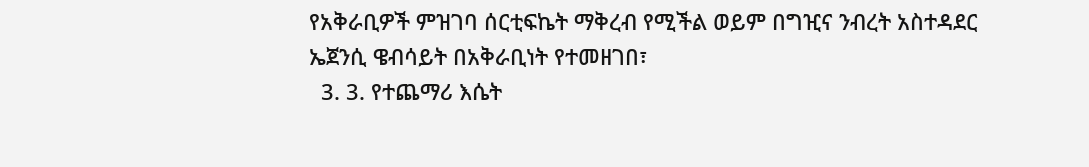የአቅራቢዎች ምዝገባ ሰርቲፍኬት ማቅረብ የሚችል ወይም በግዢና ንብረት አስተዳደር ኤጀንሲ ዌብሳይት በአቅራቢነት የተመዘገበ፣
  3. 3. የተጨማሪ እሴት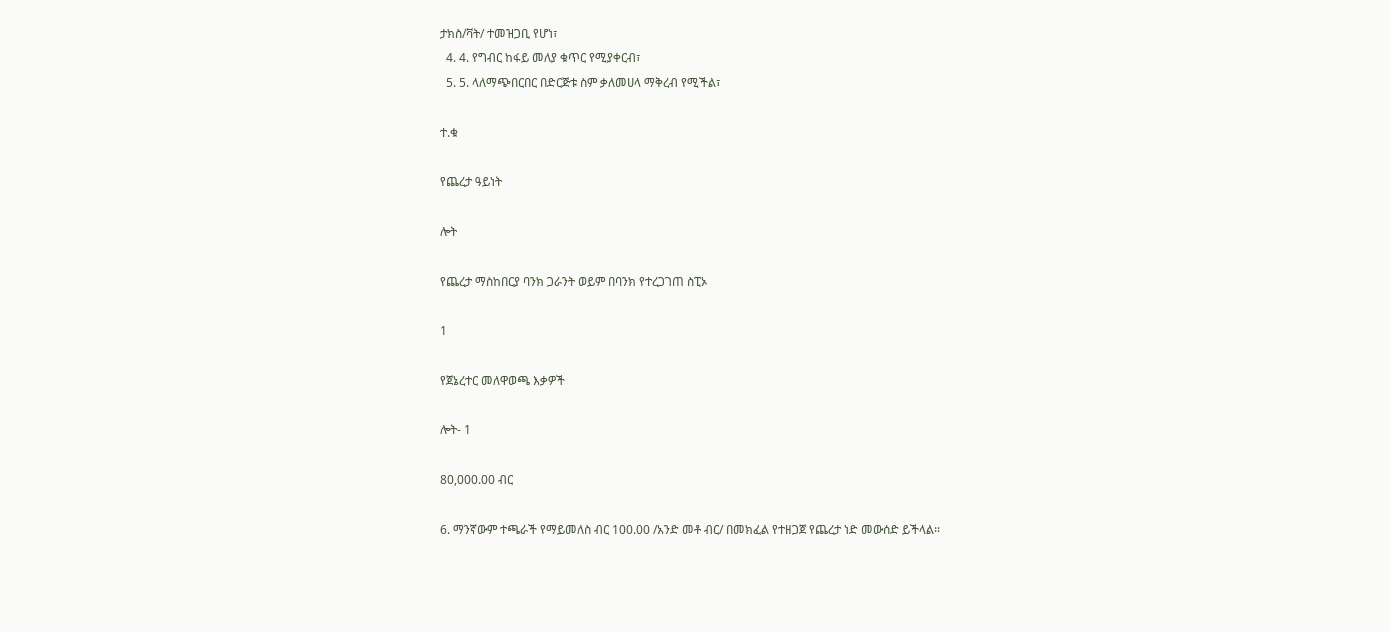ታክስ/ቫት/ ተመዝጋቢ የሆነ፣
  4. 4. የግብር ከፋይ መለያ ቁጥር የሚያቀርብ፣
  5. 5. ላለማጭበርበር በድርጅቱ ስም ቃለመሀላ ማቅረብ የሚችል፣

ተ.ቁ

የጨረታ ዓይነት

ሎት

የጨረታ ማስከበርያ ባንክ ጋራንት ወይም በባንክ የተረጋገጠ ስፒኦ

1

የጀኔረተር መለዋወጫ እቃዎች

ሎት- 1

80,000.00 ብር

6. ማንኛውም ተጫራች የማይመለስ ብር 100.00 /አንድ መቶ ብር/ በመክፈል የተዘጋጀ የጨረታ ነድ መውሰድ ይችላል፡፡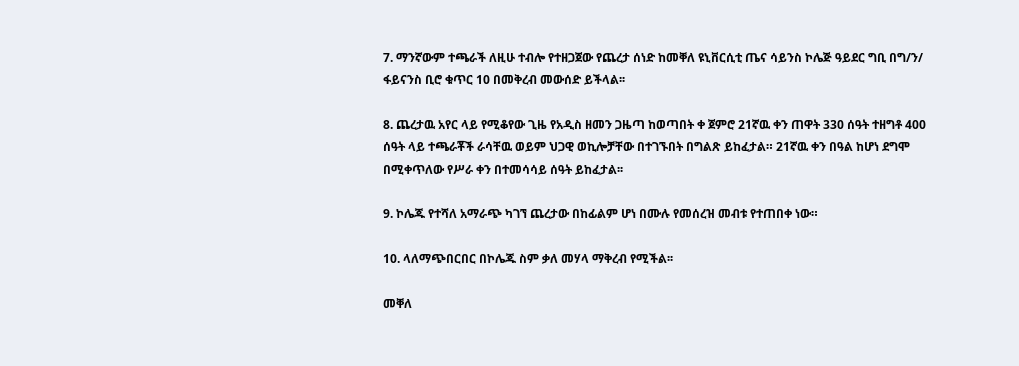7. ማንኛውም ተጫራች ለዚሁ ተብሎ የተዘጋጀው የጨረታ ሰነድ ከመቐለ ዩኒቨርሲቲ ጤና ሳይንስ ኮሌጅ ዓይደር ግቢ በግ/ን/ ፋይናንስ ቢሮ ቁጥር 10 በመቅረብ መውሰድ ይችላል፡፡

8. ጨረታዉ አየር ላይ የሚቆየው ጊዜ የአዲስ ዘመን ጋዜጣ ከወጣበት ቀ ጀምሮ 21ኛዉ ቀን ጠዋት 330 ሰዓት ተዘግቶ 400 ሰዓት ላይ ተጫራቾች ራሳቸዉ ወይም ህጋዊ ወኪሎቻቸው በተገኙበት በግልጽ ይከፈታል። 21ኛዉ ቀን በዓል ከሆነ ደግሞ በሚቀጥለው የሥራ ቀን በተመሳሳይ ሰዓት ይከፈታል፡፡

9. ኮሌጁ የተሻለ አማራጭ ካገኘ ጨረታው በከፊልም ሆነ በሙሉ የመሰረዝ መብቱ የተጠበቀ ነው።

10. ላለማጭበርበር በኮሌጁ ስም ቃለ መሃላ ማቅረብ የሚችል፡፡

መቐለ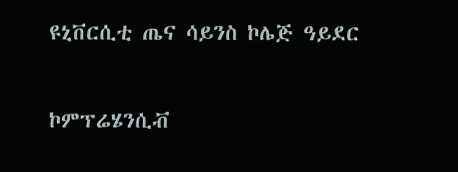ዩኒቨርሲቲ ጤና ሳይንስ ኮሌጅ ዓይደር

ኮምፕሬሄንሲቭ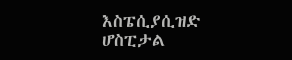እስፔሲያሲዝድ ሆስፒታል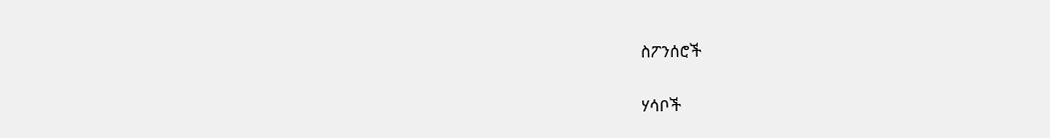ስፖንሰሮች

ሃሳቦች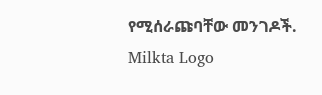የሚሰራጩባቸው መንገዶች.
Milkta Logo